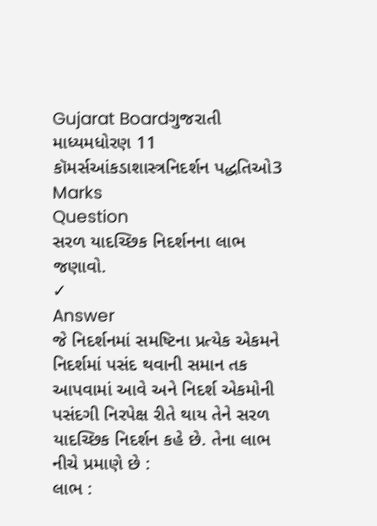Gujarat Boardગુજરાતી માધ્યમધોરણ 11 કૉમર્સઆંકડાશાસ્ત્રનિદર્શન પદ્ધતિઓ3 Marks
Question
સરળ યાદચ્છિક નિદર્શનના લાભ જણાવો.
✓
Answer
જે નિદર્શનમાં સમષ્ટિના પ્રત્યેક એકમને નિદર્શમાં પસંદ થવાની સમાન તક આપવામાં આવે અને નિદર્શ એકમોની પસંદગી નિરપેક્ષ રીતે થાય તેને સરળ યાદચ્છિક નિદર્શન કહે છે. તેના લાભ નીચે પ્રમાણે છે :
લાભ :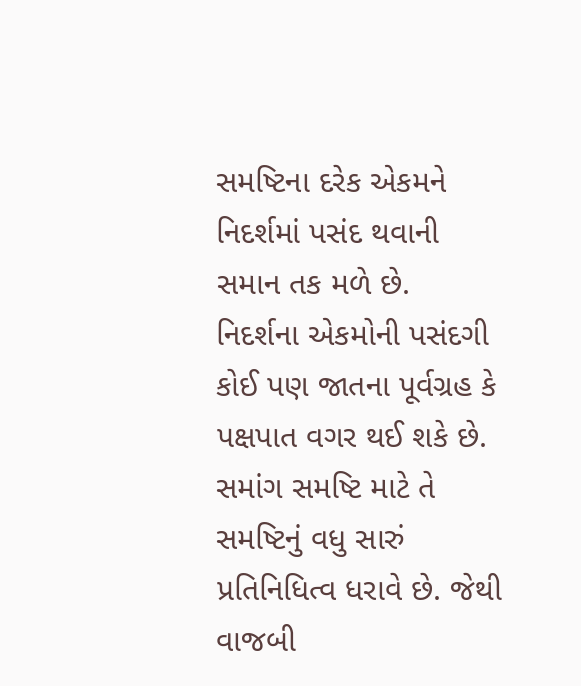સમષ્ટિના દરેક એકમને નિદર્શમાં પસંદ થવાની સમાન તક મળે છે.
નિદર્શના એકમોની પસંદગી કોઈ પણ જાતના પૂર્વગ્રહ કે પક્ષપાત વગર થઈ શકે છે.
સમાંગ સમષ્ટિ માટે તે સમષ્ટિનું વધુ સારું પ્રતિનિધિત્વ ધરાવે છે. જેથી વાજબી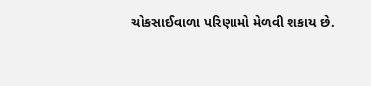ચોકસાઈવાળા પરિણામો મેળવી શકાય છે.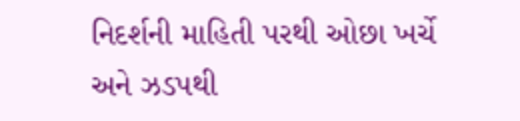નિદર્શની માહિતી પરથી ઓછા ખર્ચે અને ઝડપથી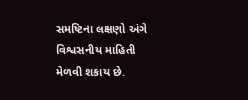સમષ્ટિના લક્ષણો અંગે વિશ્વસનીય માહિતી મેળવી શકાય છે.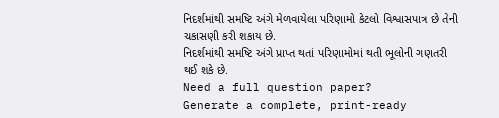નિદર્શમાંથી સમષ્ટિ અંગે મેળવાયેલા પરિણામો કેટલો વિશ્વાસપાત્ર છે તેની ચકાસણી કરી શકાય છે.
નિદર્શમાંથી સમષ્ટિ અંગે પ્રાપ્ત થતાં પરિણામોમાં થતી ભૂલોની ગણતરી થઈ શકે છે.
Need a full question paper?
Generate a complete, print-ready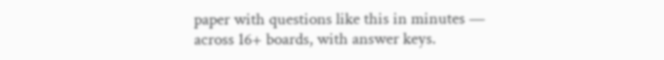paper with questions like this in minutes — across 16+ boards, with answer keys.